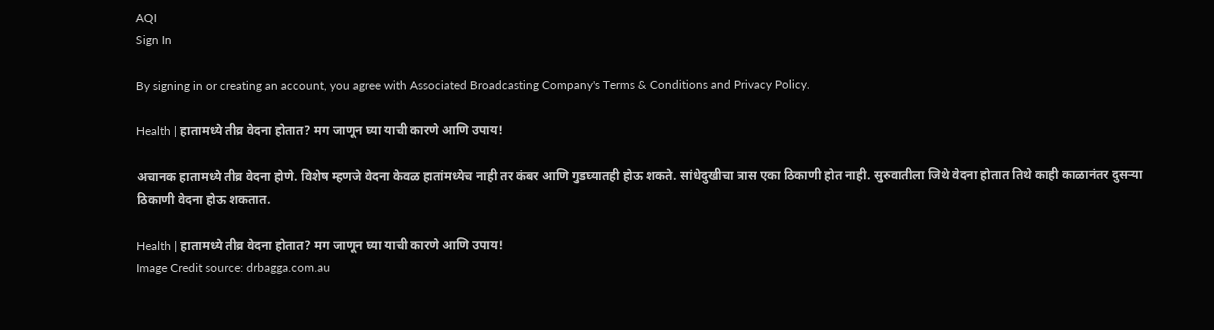AQI
Sign In

By signing in or creating an account, you agree with Associated Broadcasting Company's Terms & Conditions and Privacy Policy.

Health | हातामध्ये तीव्र वेदना होतात? मग जाणून घ्या याची कारणे आणि उपाय!

अचानक हातामध्ये तीव्र वेदना होणे. विशेष म्हणजे वेदना केवळ हातांमध्येच नाही तर कंबर आणि गुडघ्यातही होऊ शकते. सांधेदुखीचा त्रास एका ठिकाणी होत नाही. सुरुवातीला जिथे वेदना होतात तिथे काही काळानंतर दुसऱ्या ठिकाणी वेदना होऊ शकतात.

Health | हातामध्ये तीव्र वेदना होतात? मग जाणून घ्या याची कारणे आणि उपाय!
Image Credit source: drbagga.com.au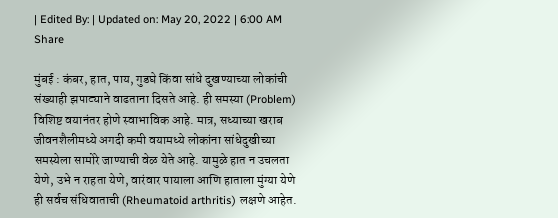| Edited By: | Updated on: May 20, 2022 | 6:00 AM
Share

मुंबई : कंबर, हात, पाय, गुडघे किंवा सांधे दुखण्याच्या लोकांची संख्याही झपाट्याने वाढताना दिसते आहे. ही समस्या (Problem) विशिष्ट वयानंतर होणे स्वाभाविक आहे. मात्र, सध्याच्या खराब जीवनशैलीमध्ये अगदी कमी वयामध्ये लोकांना सांधेदुखीच्या समस्येला सामोरे जाण्याची वेळ येते आहे. यामुळे हात न उचलता येणे, उभे न राहता येणे, वारंवार पायाला आणि हाताला मुंग्या येणे ही सर्वच संधिवाताची (Rheumatoid arthritis) लक्षणे आहेत.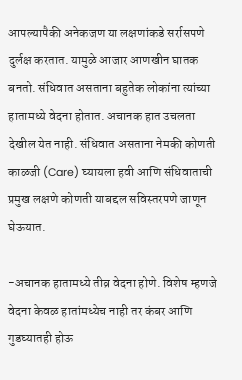आपल्यापैकी अनेकजण या लक्षणांकडे सर्रासपणे दुर्लक्ष करतात. यामुळे आजार आणखीन घातक बनतो. संधिवात असताना बहुतेक लोकांना त्यांच्या हातामध्ये वेदना होतात. अचानक हात उचलता देखील येत नाही. संधिवात असताना नेमकी कोणती काळजी (Care) घ्यायला हवी आणि संधिवाताची प्रमुख लक्षणे कोणती याबद्दल सविस्तरपणे जाणून घेऊयात.

-अचानक हातामध्ये तीव्र वेदना होणे. विशेष म्हणजे वेदना केवळ हातांमध्येच नाही तर कंबर आणि गुडघ्यातही होऊ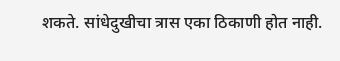शकते. सांधेदुखीचा त्रास एका ठिकाणी होत नाही.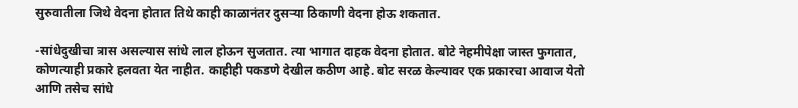सुरुवातीला जिथे वेदना होतात तिथे काही काळानंतर दुसऱ्या ठिकाणी वेदना होऊ शकतात.

-सांधेदुखीचा त्रास असल्यास सांधे लाल होऊन सुजतात. त्या भागात दाहक वेदना होतात. बोटे नेहमीपेक्षा जास्त फुगतात, कोणत्याही प्रकारे हलवता येत नाहीत. काहीही पकडणे देखील कठीण आहे. बोट सरळ केल्यावर एक प्रकारचा आवाज येतो आणि तसेच सांधे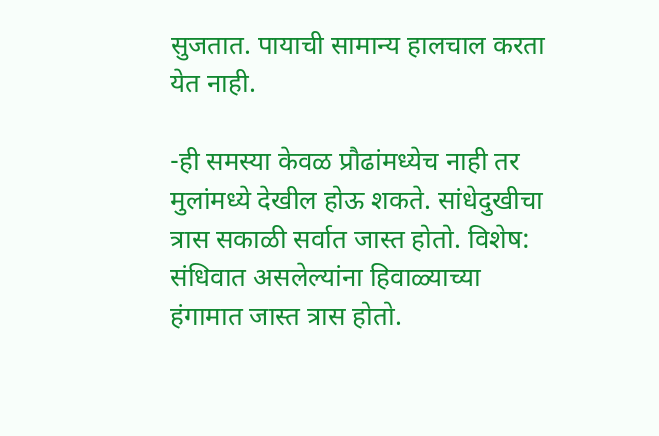सुजतात. पायाची सामान्य हालचाल करता येत नाही.

-ही समस्या केवळ प्रौढांमध्येच नाही तर मुलांमध्ये देखील होऊ शकते. सांधेदुखीचा त्रास सकाळी सर्वात जास्त होतो. विशेष: संधिवात असलेल्यांना हिवाळ्याच्या हंगामात जास्त त्रास होतो.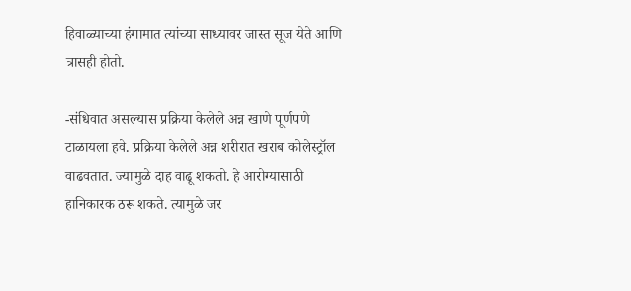हिवाळ्याच्या हंगामात त्यांच्या साध्यावर जास्त सूज येते आणि त्रासही होतो.

-संधिवात असल्यास प्रक्रिया केलेले अन्न खाणे पूर्णपणे टाळायला हवे. प्रक्रिया केलेले अन्न शरीरात खराब कोलेस्ट्रॉल वाढवतात. ज्यामुळे दाह वाढू शकतो. हे आरोग्यासाठी हानिकारक ठरू शकते. त्यामुळे जर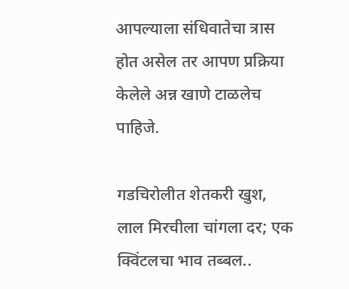आपल्याला संधिवातेचा त्रास होत असेल तर आपण प्रक्रिया केलेले अन्न खाणे टाळलेच पाहिजे.

गडचिरोलीत शेतकरी खुश, लाल मिरचीला चांगला दर; एक क्विंटलचा भाव तब्बल..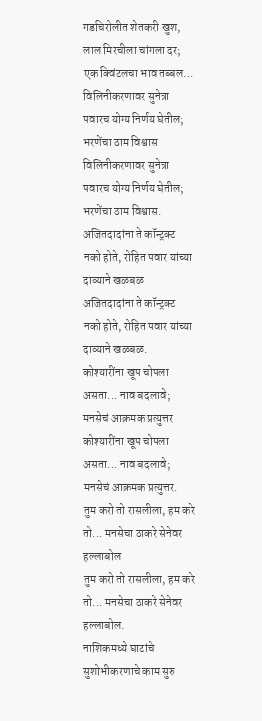गडचिरोलीत शेतकरी खुश, लाल मिरचीला चांगला दर; एक क्विंटलचा भाव तब्बल...
विलिनीकरणावर सुनेत्रा पवारच योग्य निर्णय घेतील; भरणेंचा ठाम विश्वास
विलिनीकरणावर सुनेत्रा पवारच योग्य निर्णय घेतील; भरणेंचा ठाम विश्वास.
अजितदादांना ते कॉन्ट्रक्ट नको होते, रोहित पवार यांच्या दाव्याने खळबळ
अजितदादांना ते कॉन्ट्रक्ट नको होते, रोहित पवार यांच्या दाव्याने खळबळ.
कोश्यारींना खूप चोपला असता... नाव बदलावे; मनसेचं आक्रमक प्रत्युत्तर
कोश्यारींना खूप चोपला असता... नाव बदलावे; मनसेचं आक्रमक प्रत्युत्तर.
तुम करो तो रासलीला, हम करे तो... मनसेचा ठाकरे सेनेवर हल्लाबोल
तुम करो तो रासलीला, हम करे तो... मनसेचा ठाकरे सेनेवर हल्लाबोल.
नाशिकमध्ये घाटांचे सुशोभीकरणाचे काम सुरु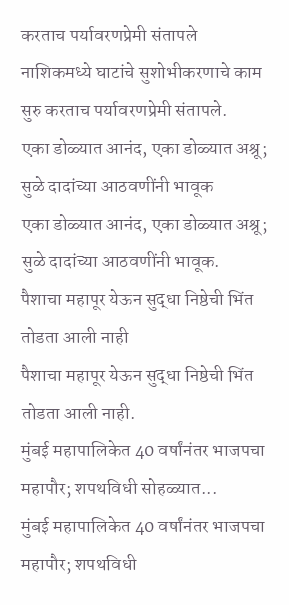करताच पर्यावरणप्रेमी संतापले
नाशिकमध्ये घाटांचे सुशोभीकरणाचे काम सुरु करताच पर्यावरणप्रेमी संतापले.
एका डोळ्यात आनंद, एका डोळ्यात अश्रू; सुळे दादांच्या आठवणींनी भावूक
एका डोळ्यात आनंद, एका डोळ्यात अश्रू; सुळे दादांच्या आठवणींनी भावूक.
पैशाचा महापूर येऊन सुद्धा निष्ठेची भिंत तोडता आली नाही
पैशाचा महापूर येऊन सुद्धा निष्ठेची भिंत तोडता आली नाही.
मुंबई महापालिकेत 40 वर्षांनंतर भाजपचा महापौर; शपथविधी सोहळ्यात...
मुंबई महापालिकेत 40 वर्षांनंतर भाजपचा महापौर; शपथविधी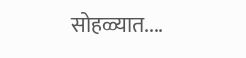सोहळ्यात....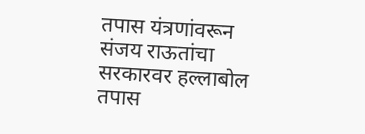तपास यंत्रणांवरून संजय राऊतांचा सरकारवर हल्लाबोल
तपास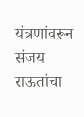यंत्रणांवरून संजय राऊतांचा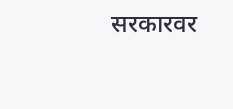सरकारवर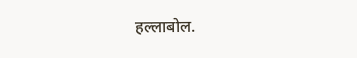हल्लाबोल.